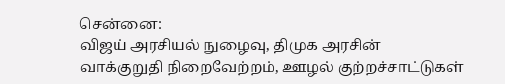சென்னை:
விஜய் அரசியல் நுழைவு, திமுக அரசின் வாக்குறுதி நிறைவேற்றம், ஊழல் குற்றச்சாட்டுகள்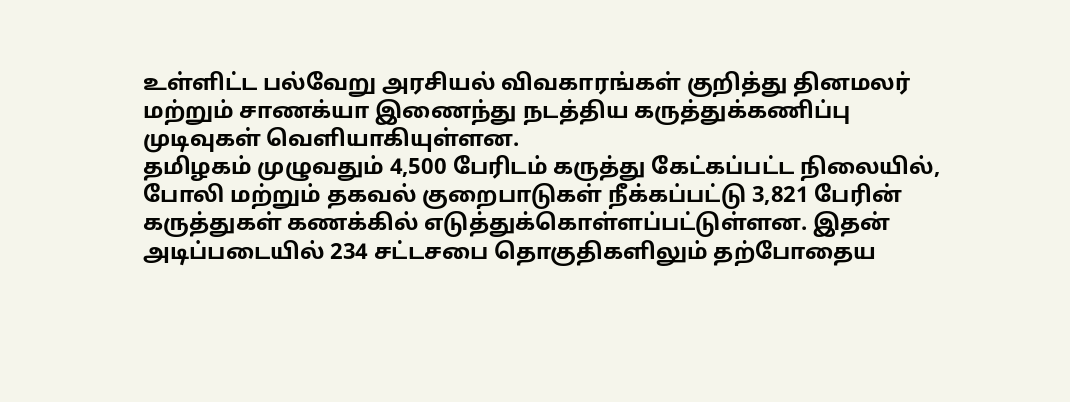உள்ளிட்ட பல்வேறு அரசியல் விவகாரங்கள் குறித்து தினமலர் மற்றும் சாணக்யா இணைந்து நடத்திய கருத்துக்கணிப்பு முடிவுகள் வெளியாகியுள்ளன.
தமிழகம் முழுவதும் 4,500 பேரிடம் கருத்து கேட்கப்பட்ட நிலையில், போலி மற்றும் தகவல் குறைபாடுகள் நீக்கப்பட்டு 3,821 பேரின் கருத்துகள் கணக்கில் எடுத்துக்கொள்ளப்பட்டுள்ளன. இதன் அடிப்படையில் 234 சட்டசபை தொகுதிகளிலும் தற்போதைய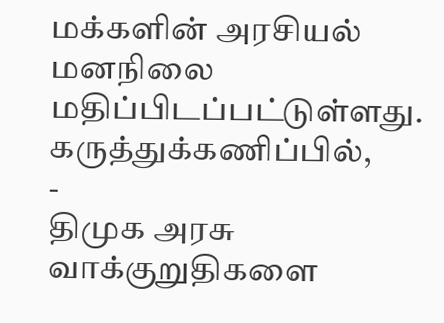மக்களின் அரசியல் மனநிலை மதிப்பிடப்பட்டுள்ளது.
கருத்துக்கணிப்பில்,
-
திமுக அரசு வாக்குறுதிகளை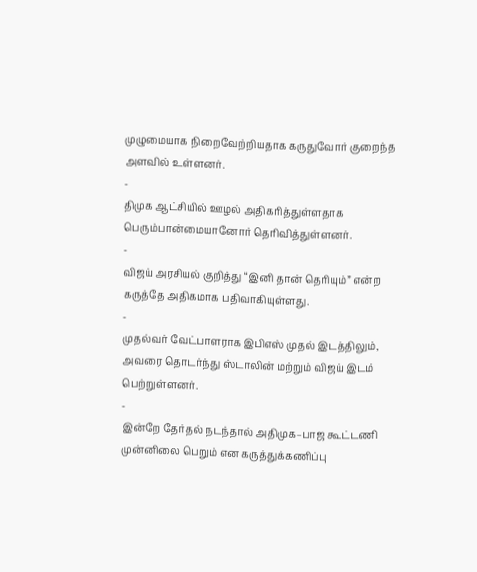முழுமையாக நிறைவேற்றியதாக கருதுவோர் குறைந்த அளவில் உள்ளனர்.
-
திமுக ஆட்சியில் ஊழல் அதிகரித்துள்ளதாக பெரும்பான்மையானோர் தெரிவித்துள்ளனர்.
-
விஜய் அரசியல் குறித்து “இனி தான் தெரியும்” என்ற கருத்தே அதிகமாக பதிவாகியுள்ளது.
-
முதல்வர் வேட்பாளராக இபிஎஸ் முதல் இடத்திலும், அவரை தொடர்ந்து ஸ்டாலின் மற்றும் விஜய் இடம் பெற்றுள்ளனர்.
-
இன்றே தேர்தல் நடந்தால் அதிமுக–பாஜ கூட்டணி முன்னிலை பெறும் என கருத்துக்கணிப்பு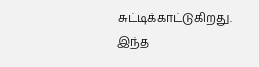சுட்டிக்காட்டுகிறது.
இந்த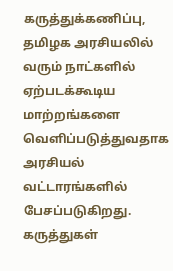கருத்துக்கணிப்பு, தமிழக அரசியலில் வரும் நாட்களில் ஏற்படக்கூடிய மாற்றங்களை வெளிப்படுத்துவதாக அரசியல் வட்டாரங்களில் பேசப்படுகிறது.
கருத்துகள்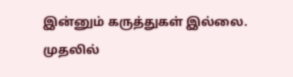இன்னும் கருத்துகள் இல்லை. முதலில்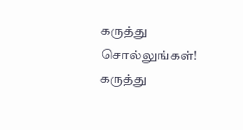கருத்து சொல்லுங்கள்!
கருத்து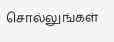சொல்லுங்கள்